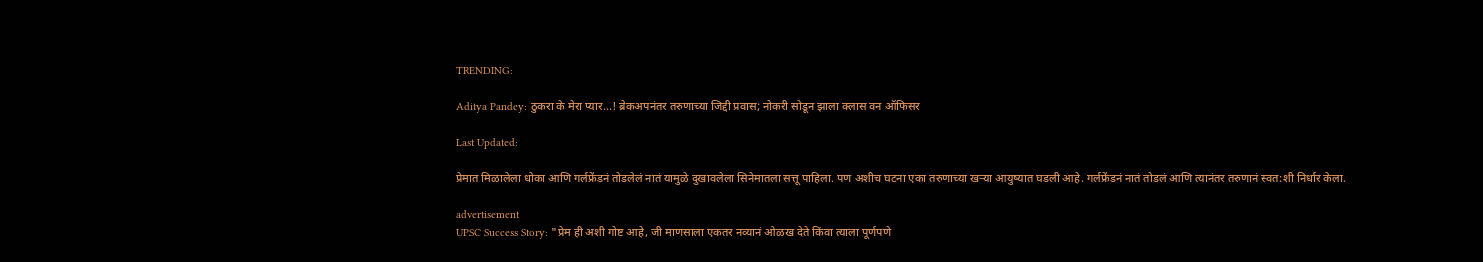TRENDING:

Aditya Pandey: ठुकरा के मेरा प्यार...! ब्रेकअपनंतर तरुणाच्या जिद्दी प्रवास; नोकरी सोडून झाला क्लास वन ऑफिसर

Last Updated:

प्रेमात मिळालेला धोका आणि गर्लफ्रेंडनं तोडलेलं नातं यामुळे दुखावलेला सिनेमातला सत्तू पाहिला. पण अशीच घटना एका तरुणाच्या खऱ्या आयुष्यात घडली आहे. गर्लफ्रेंडनं नातं तोडलं आणि त्यानंतर तरुणानं स्वत:शी निर्धार केला.

advertisement
UPSC Success Story: "प्रेम ही अशी गोष्ट आहे, जी माणसाला एकतर नव्यानं ओळख देते किंवा त्याला पूर्णपणे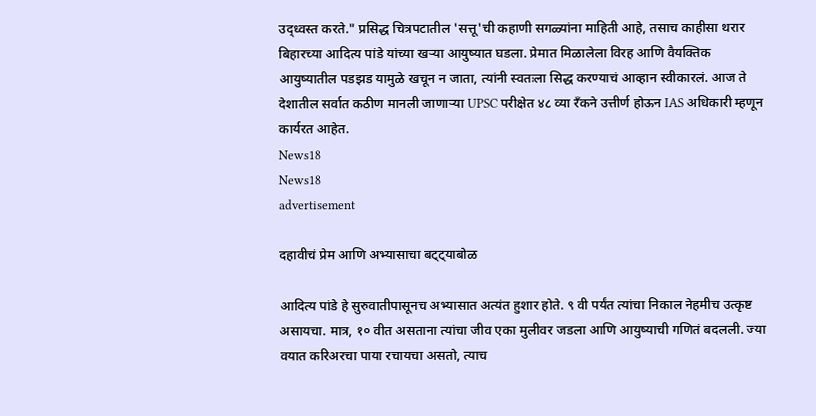उद्ध्वस्त करते." प्रसिद्ध चित्रपटातील 'सत्तू'ची कहाणी सगळ्यांना माहिती आहे, तसाच काहीसा थरार बिहारच्या आदित्य पांडे यांच्या खऱ्या आयुष्यात घडला. प्रेमात मिळालेला विरह आणि वैयक्तिक आयुष्यातील पडझड यामुळे खचून न जाता, त्यांनी स्वतःला सिद्ध करण्याचं आव्हान स्वीकारलं. आज ते देशातील सर्वात कठीण मानली जाणाऱ्या UPSC परीक्षेत ४८ व्या रँकने उत्तीर्ण होऊन IAS अधिकारी म्हणून कार्यरत आहेत.
News18
News18
advertisement

दहावीचं प्रेम आणि अभ्यासाचा बट्ट्याबोळ

आदित्य पांडे हे सुरुवातीपासूनच अभ्यासात अत्यंत हुशार होते. ९ वी पर्यंत त्यांचा निकाल नेहमीच उत्कृष्ट असायचा. मात्र, १० वीत असताना त्यांचा जीव एका मुलीवर जडला आणि आयुष्याची गणितं बदलली. ज्या वयात करिअरचा पाया रचायचा असतो, त्याच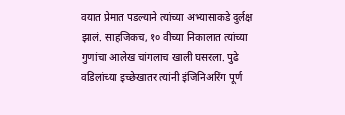वयात प्रेमात पडल्याने त्यांच्या अभ्यासाकडे दुर्लक्ष झालं. साहजिकच, १० वीच्या निकालात त्यांच्या गुणांचा आलेख चांगलाच खाली घसरला. पुढे वडिलांच्या इच्छेखातर त्यांनी इंजिनिअरिंग पूर्ण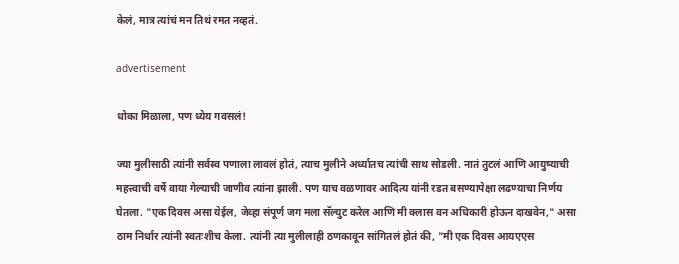केलं, मात्र त्यांचं मन तिथं रमत नव्हतं.

advertisement

धोका मिळाला, पण ध्येय गवसलं!

ज्या मुलीसाठी त्यांनी सर्वस्व पणाला लावलं होतं, त्याच मुलीने अर्ध्यातच त्यांची साथ सोडली. नातं तुटलं आणि आयुष्याची महत्त्वाची वर्षे वाया गेल्याची जाणीव त्यांना झाली. पण याच वळणावर आदित्य यांनी रडत बसण्यापेक्षा लढण्याचा निर्णय घेतला. "एक दिवस असा येईल, जेव्हा संपूर्ण जग मला सॅल्युट करेल आणि मी क्लास वन अधिकारी होऊन दाखवेन," असा ठाम निर्धार त्यांनी स्वतःशीच केला. त्यांनी त्या मुलीलाही ठणकावून सांगितलं होतं की, "मी एक दिवस आयएएस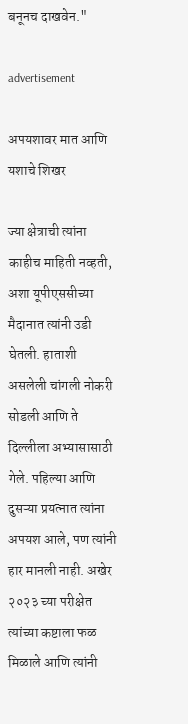बनूनच दाखवेन."

advertisement

अपयशावर मात आणि यशाचे शिखर

ज्या क्षेत्राची त्यांना काहीच माहिती नव्हती, अशा यूपीएससीच्या मैदानात त्यांनी उडी घेतली. हाताशी असलेली चांगली नोकरी सोडली आणि ते दिल्लीला अभ्यासासाठी गेले. पहिल्या आणि दुसऱ्या प्रयत्नात त्यांना अपयश आले, पण त्यांनी हार मानली नाही. अखेर २०२३ च्या परीक्षेत त्यांच्या कष्टाला फळ मिळाले आणि त्यांनी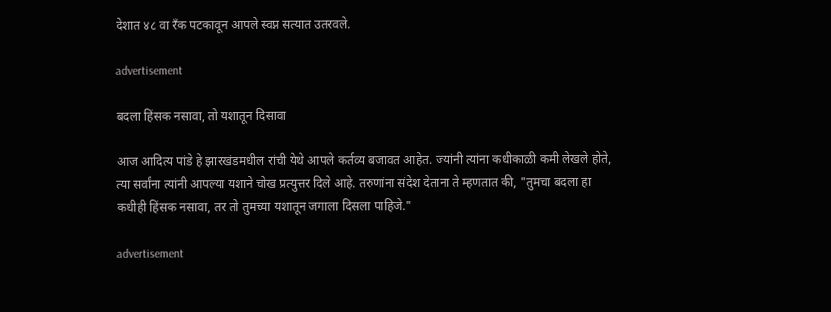देशात ४८ वा रँक पटकावून आपले स्वप्न सत्यात उतरवले.

advertisement

बदला हिंसक नसावा, तो यशातून दिसावा

आज आदित्य पांडे हे झारखंडमधील रांची येथे आपले कर्तव्य बजावत आहेत. ज्यांनी त्यांना कधीकाळी कमी लेखले होते, त्या सर्वांना त्यांनी आपल्या यशाने चोख प्रत्युत्तर दिले आहे. तरुणांना संदेश देताना ते म्हणतात की, "तुमचा बदला हा कधीही हिंसक नसावा, तर तो तुमच्या यशातून जगाला दिसला पाहिजे."

advertisement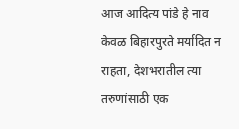आज आदित्य पांडे हे नाव केवळ बिहारपुरते मर्यादित न राहता, देशभरातील त्या तरुणांसाठी एक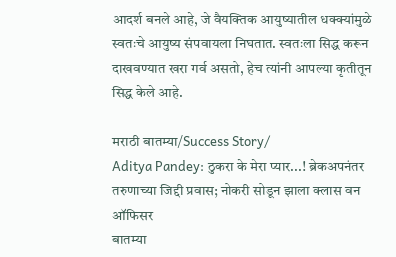आदर्श बनले आहे, जे वैयक्तिक आयुष्यातील धक्क्यांमुळे स्वतःचे आयुष्य संपवायला निघतात. स्वतःला सिद्ध करून दाखवण्यात खरा गर्व असतो, हेच त्यांनी आपल्या कृतीतून सिद्ध केले आहे.

मराठी बातम्या/Success Story/
Aditya Pandey: ठुकरा के मेरा प्यार...! ब्रेकअपनंतर तरुणाच्या जिद्दी प्रवास; नोकरी सोडून झाला क्लास वन ऑफिसर
बातम्या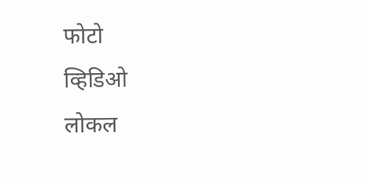फोटो
व्हिडिओ
लोकल